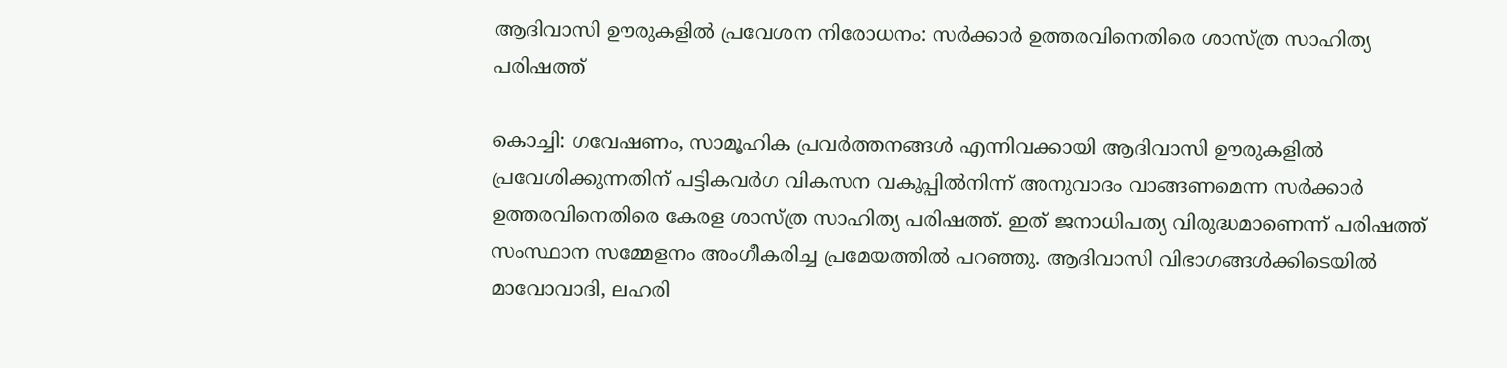ആദിവാസി ഊരുകളിൽ പ്രവേശന നിരോധനം: സർക്കാർ ഉത്തരവിനെതിരെ ശാസ്ത്ര സാഹിത്യ പരിഷത്ത്

കൊച്ചി: ഗവേഷണം, സാമൂഹിക പ്രവർത്തനങ്ങൾ എന്നിവക്കായി ആദിവാസി ഊരുകളിൽ പ്രവേശിക്കുന്നതിന് പട്ടികവർഗ വികസന വകുപ്പിൽനിന്ന് അനുവാദം വാങ്ങണമെന്ന സർക്കാർ ഉത്തരവിനെതിരെ കേരള ശാസ്ത്ര സാഹിത്യ പരിഷത്ത്. ഇത് ജനാധിപത്യ വിരുദ്ധമാണെന്ന് പരിഷത്ത് സംസ്ഥാന സമ്മേളനം അംഗീകരിച്ച പ്രമേയത്തിൽ പറഞ്ഞു. ആദിവാസി വിഭാഗങ്ങൾക്കിടെയിൽ മാവോവാദി, ലഹരി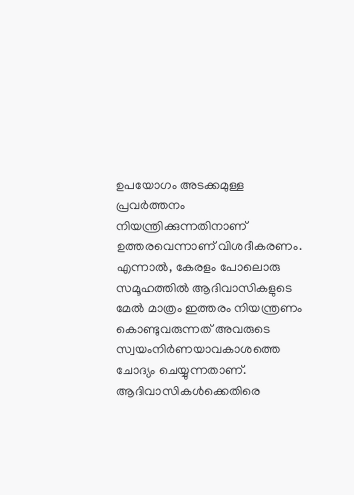ഉപയോഗം അടക്കമുള്ള പ്രവർത്തനം നിയന്ത്രിക്കുന്നതിനാണ് ഉത്തരവെന്നാണ് വിശദീകരണം. എന്നാൽ, കേരളം പോലൊരു സമൂഹത്തിൽ ആദിവാസികളുടെ മേൽ മാത്രം ഇത്തരം നിയന്ത്രണം കൊണ്ടുവരുന്നത് അവരുടെ സ്വയംനിർണയാവകാശത്തെ ചോദ്യം ചെയ്യുന്നതാണ്. ആദിവാസികൾക്കെതിരെ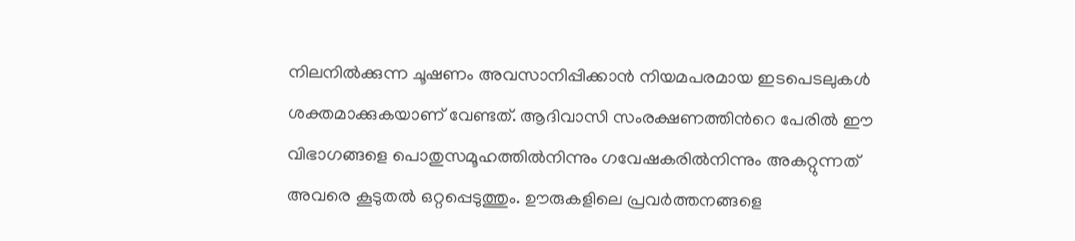നിലനിൽക്കുന്ന ചൂഷണം അവസാനിപ്പിക്കാൻ നിയമപരമായ ഇടപെടലുകൾ ശക്തമാക്കുകയാണ് വേണ്ടത്. ആദിവാസി സംരക്ഷണത്തിന്‍റെ പേരിൽ ഈ വിഭാഗങ്ങളെ പൊതുസമൂഹത്തിൽനിന്നും ഗവേഷകരിൽനിന്നും അകറ്റുന്നത് അവരെ കൂടുതൽ ഒറ്റപ്പെടുത്തും. ഊരുകളിലെ പ്രവർത്തനങ്ങളെ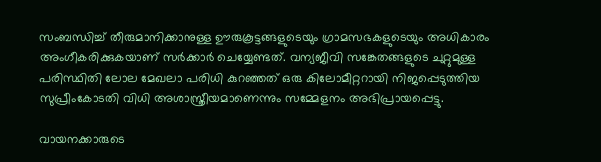സംബന്ധിച്ച് തീരുമാനിക്കാനുള്ള ഊരുകൂട്ടങ്ങളുടെയും ഗ്രാമസഭകളുടെയും അധികാരം അംഗീകരിക്കുകയാണ് സർക്കാർ ചെയ്യേണ്ടത്. വന്യജീവി സങ്കേതങ്ങളുടെ ചുറ്റുമുള്ള പരിസ്ഥിതി ലോല മേഖലാ പരിധി കുറഞ്ഞത് ഒരു കിലോമീറ്ററായി നിജപ്പെടുത്തിയ സുപ്രീംകോടതി വിധി അശാസ്ത്രീയമാണെന്നും സമ്മേളനം അഭിപ്രായപ്പെട്ടു.

വായനക്കാരുടെ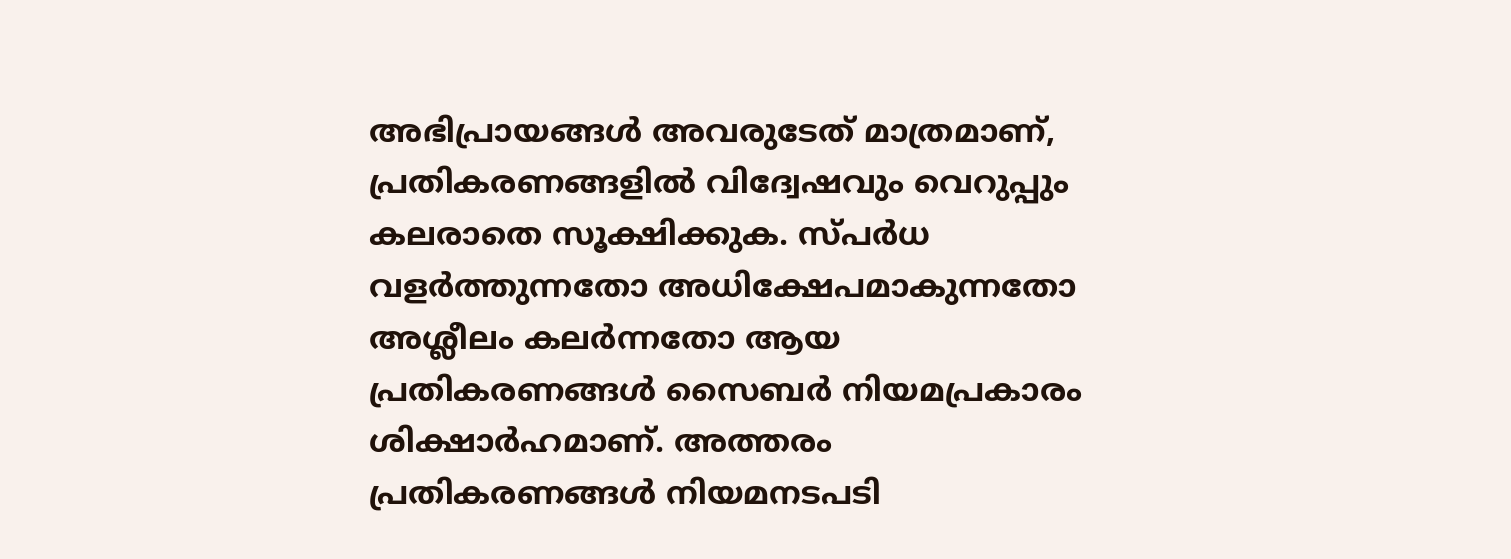അഭിപ്രായങ്ങള്‍ അവരുടേത് മാത്രമാണ്, പ്രതികരണങ്ങളിൽ വിദ്വേഷവും വെറുപ്പും കലരാതെ സൂക്ഷിക്കുക. സ്പർധ വളർത്തുന്നതോ അധിക്ഷേപമാകുന്നതോ അശ്ലീലം കലർന്നതോ ആയ പ്രതികരണങ്ങൾ സൈബർ നിയമപ്രകാരം ശിക്ഷാർഹമാണ്. അത്തരം പ്രതികരണങ്ങൾ നിയമനടപടി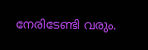നേരിടേണ്ടി വരും.